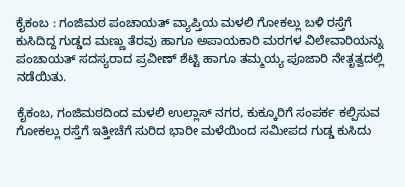ಕೈಕಂಬ : ಗಂಜಿಮಠ ಪಂಚಾಯತ್ ವ್ಯಾಪ್ತಿಯ ಮಳಲಿ ಗೋಕಲ್ಲು ಬಳಿ ರಸ್ತೆಗೆ ಕುಸಿದಿದ್ದ ಗುಡ್ಡದ ಮಣ್ಣು ತೆರವು ಹಾಗೂ ಅಪಾಯಕಾರಿ ಮರಗಳ ವಿಲೇವಾರಿಯನ್ನು ಪಂಚಾಯತ್ ಸದಸ್ಯರಾದ ಪ್ರವೀಣ್ ಶೆಟ್ಟಿ ಹಾಗೂ ತಮ್ಮಯ್ಯ ಪೂಜಾರಿ ನೇತೃತ್ವದಲ್ಲಿ ನಡೆಯಿತು.

ಕೈಕಂಬ, ಗಂಜಿಮಠದಿಂದ ಮಳಲಿ ಉಲ್ಲಾಸ್ ನಗರ, ಕುಕ್ಕೂರಿಗೆ ಸಂಪರ್ಕ ಕಲ್ಪಿಸುವ ಗೋಕಲ್ಲು ರಸ್ತೆಗೆ ಇತ್ತೀಚೆಗೆ ಸುರಿದ ಭಾರೀ ಮಳೆಯಿಂದ ಸಮೀಪದ ಗುಡ್ಡ ಕುಸಿದು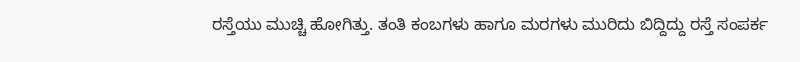ರಸ್ತೆಯು ಮುಚ್ಚಿ ಹೋಗಿತ್ತು. ತಂತಿ ಕಂಬಗಳು ಹಾಗೂ ಮರಗಳು ಮುರಿದು ಬಿದ್ದಿದ್ದು ರಸ್ತೆ ಸಂಪರ್ಕ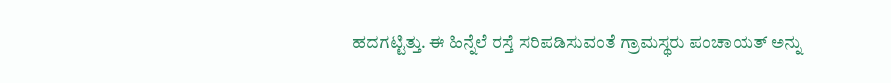ಹದಗಟ್ಟಿತ್ತು. ಈ ಹಿನ್ನೆಲೆ ರಸ್ತೆ ಸರಿಪಡಿಸುವಂತೆ ಗ್ರಾಮಸ್ಥರು ಪಂಚಾಯತ್ ಅನ್ನು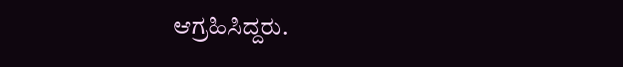ಆಗ್ರಹಿಸಿದ್ದರು.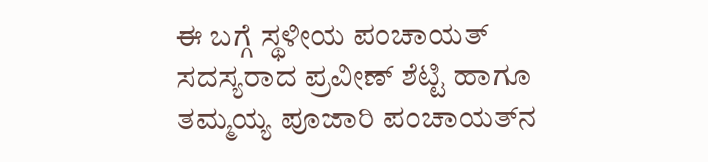ಈ ಬಗ್ಗೆ ಸ್ಥಳೀಯ ಪಂಚಾಯತ್ ಸದಸ್ಯರಾದ ಪ್ರವೀಣ್ ಶೆಟ್ಟಿ ಹಾಗೂ ತಮ್ಮಯ್ಯ ಪೂಜಾರಿ ಪಂಚಾಯತ್‌ನ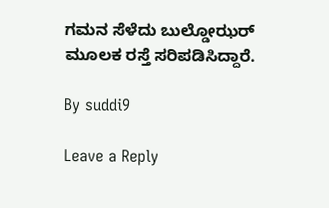ಗಮನ ಸೆಳೆದು ಬುಲ್ಡೋಝರ್ ಮೂಲಕ ರಸ್ತೆ ಸರಿಪಡಿಸಿದ್ದಾರೆ.

By suddi9

Leave a Reply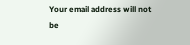Your email address will not be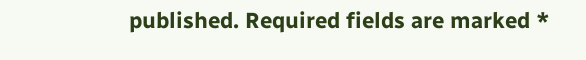published. Required fields are marked *